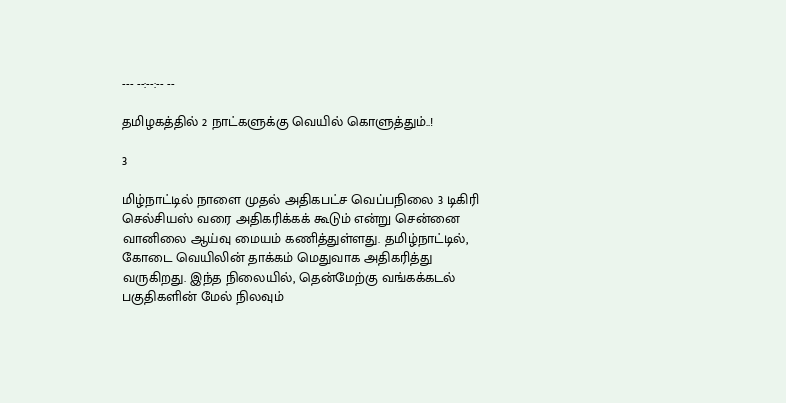--- --:--:-- --

தமிழகத்தில் 2 நாட்களுக்கு வெயில் கொளுத்தும்..!

3

மிழ்நாட்டில் நாளை முதல் அதிகபட்ச வெப்பநிலை 3 டிகிரி செல்சியஸ் வரை அதிகரிக்கக் கூடும் என்று சென்னை வானிலை ஆய்வு மையம் கணித்துள்ளது. தமிழ்நாட்டில், கோடை வெயிலின் தாக்கம் மெதுவாக அதிகரித்து வருகிறது. இந்த நிலையில், தென்மேற்கு வங்கக்கடல் பகுதிகளின் மேல் நிலவும்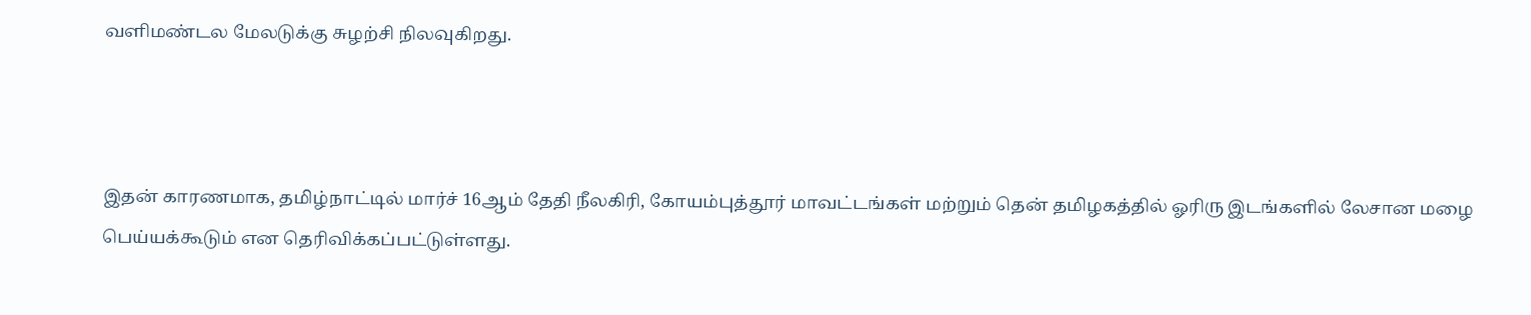வளிமண்டல மேலடுக்கு சுழற்சி நிலவுகிறது.



இதன் காரணமாக, தமிழ்நாட்டில் மார்ச் 16ஆம் தேதி நீலகிரி, கோயம்புத்தூர் மாவட்டங்கள் மற்றும் தென் தமிழகத்தில் ஓரிரு இடங்களில் லேசான மழை பெய்யக்கூடும் என தெரிவிக்கப்பட்டுள்ளது.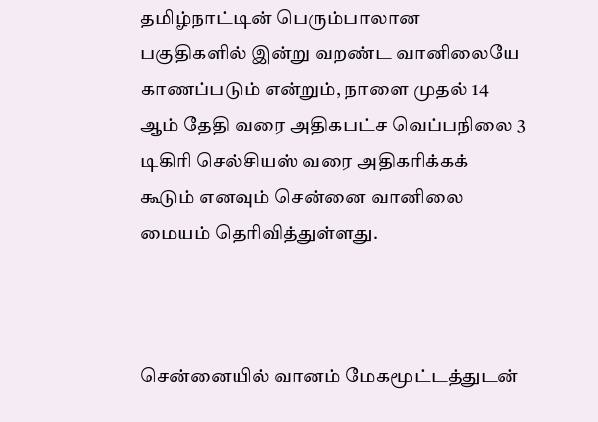தமிழ்நாட்டின் பெரும்பாலான பகுதிகளில் இன்று வறண்ட வானிலையே காணப்படும் என்றும், நாளை முதல் 14 ஆம் தேதி வரை அதிகபட்ச வெப்பநிலை 3 டிகிரி செல்சியஸ் வரை அதிகரிக்கக் கூடும் எனவும் சென்னை வானிலை மையம் தெரிவித்துள்ளது.



சென்னையில் வானம் மேகமூட்டத்துடன்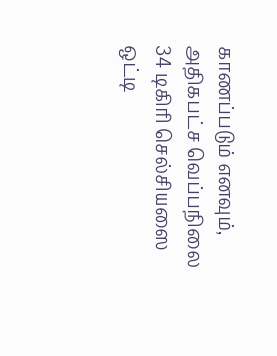காணப்படும் எனவும், அதிகபட்ச வெப்பநிலை 34 டிகிரி செல்சியஸை ஒட்டி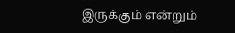இருக்கும் என்றும்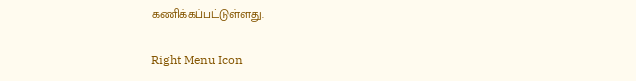கணிக்கப்பட்டுள்ளது.

Right Menu Icon